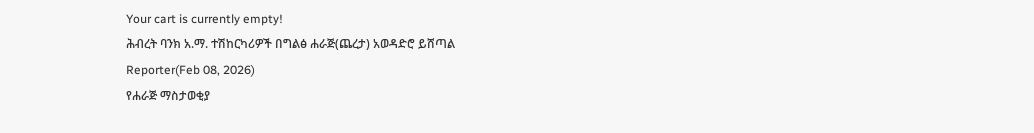Your cart is currently empty!
ሕብረት ባንክ አ.ማ. ተሽከርካሪዎች በግልፅ ሐራጅ(ጨረታ) አወዳድሮ ይሸጣል
Reporter(Feb 08, 2026)
የሐራጅ ማስታወቂያ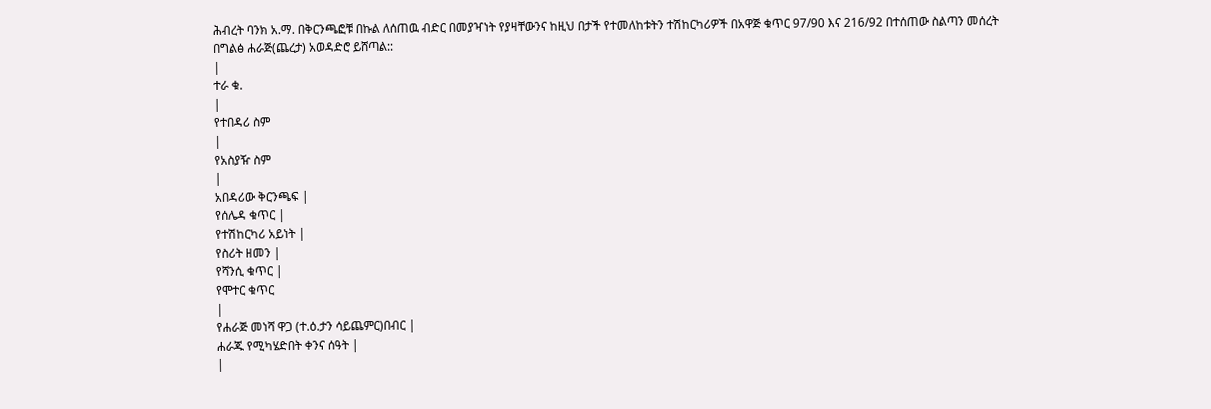ሕብረት ባንክ አ.ማ. በቅርንጫፎቹ በኩል ለሰጠዉ ብድር በመያዣነት የያዛቸውንና ከዚህ በታች የተመለከቱትን ተሽከርካሪዎች በአዋጅ ቁጥር 97/90 እና 216/92 በተሰጠው ስልጣን መሰረት በግልፅ ሐራጅ(ጨረታ) አወዳድሮ ይሸጣል::
|
ተራ ቁ.
|
የተበዳሪ ስም
|
የአስያዥ ስም
|
አበዳሪው ቅርንጫፍ |
የሰሌዳ ቁጥር |
የተሽከርካሪ አይነት |
የስሪት ዘመን |
የሻንሲ ቁጥር |
የሞተር ቁጥር
|
የሐራጅ መነሻ ዋጋ (ተ.ዕ.ታን ሳይጨምር)በብር |
ሐራጁ የሚካሄድበት ቀንና ሰዓት |
|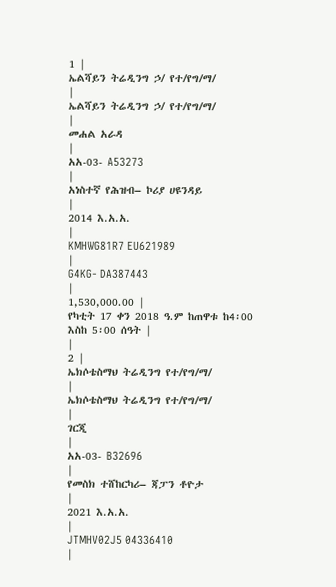1 |
ኤልሻይን ትሬዲንግ ኃ/ የተ/የግ/ማ/
|
ኤልሻይን ትሬዲንግ ኃ/ የተ/የግ/ማ/
|
መሐል አራዳ
|
አአ-03- A53273
|
አነስተኛ የሕዝብ– ኮሪያ ሀዩንዳይ
|
2014 እ.አ.አ.
|
KMHWG81R7 EU621989
|
G4KG- DA387443
|
1,530,000.00 |
የካቲት 17 ቀን 2018 ዓ.ም ከጠዋቱ ከ4፡00 እስከ 5፡00 ሰዓት |
|
2 |
ኤክሶቴስማህ ትሬዲንግ የተ/የግ/ማ/
|
ኤክሶቴስማህ ትሬዲንግ የተ/የግ/ማ/
|
ገርጂ
|
አአ-03- B32696
|
የመስክ ተሸከርካሪ– ጃፓን ቶዮታ
|
2021 እ.አ.አ.
|
JTMHV02J5 04336410
|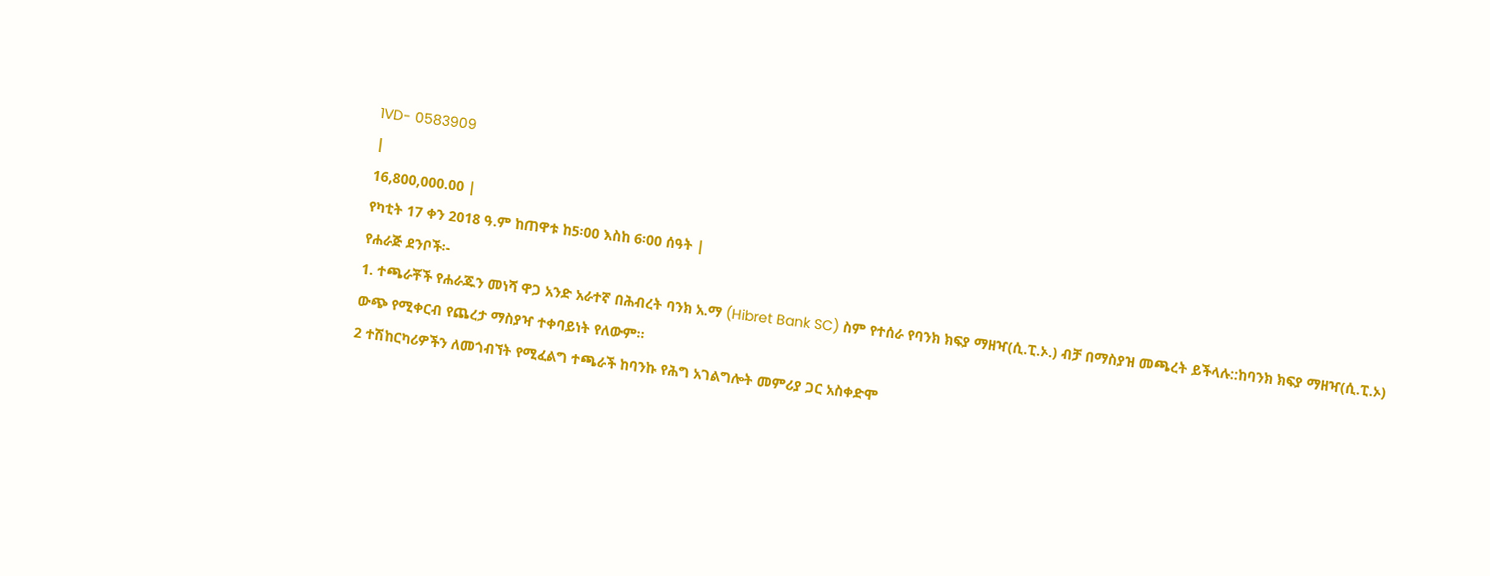1VD- 0583909
|
16,800,000.00 |
የካቲት 17 ቀን 2018 ዓ.ም ከጠዋቱ ከ5፡00 እስከ 6፡00 ሰዓት |
የሐራጅ ደንቦች፡-
1. ተጫራቾች የሐራጁን መነሻ ዋጋ አንድ አራተኛ በሕብረት ባንክ አ.ማ (Hibret Bank SC) ስም የተሰራ የባንክ ክፍያ ማዘዣ(ሲ.ፒ.ኦ.) ብቻ በማስያዝ መጫረት ይችላሉ::ከባንክ ክፍያ ማዘዣ(ሲ.ፒ.ኦ) ውጭ የሚቀርብ የጨረታ ማስያዣ ተቀባይነት የለውም።
2 ተሽከርካሪዎችን ለመጎብኘት የሚፈልግ ተጫራች ከባንኩ የሕግ አገልግሎት መምሪያ ጋር አስቀድሞ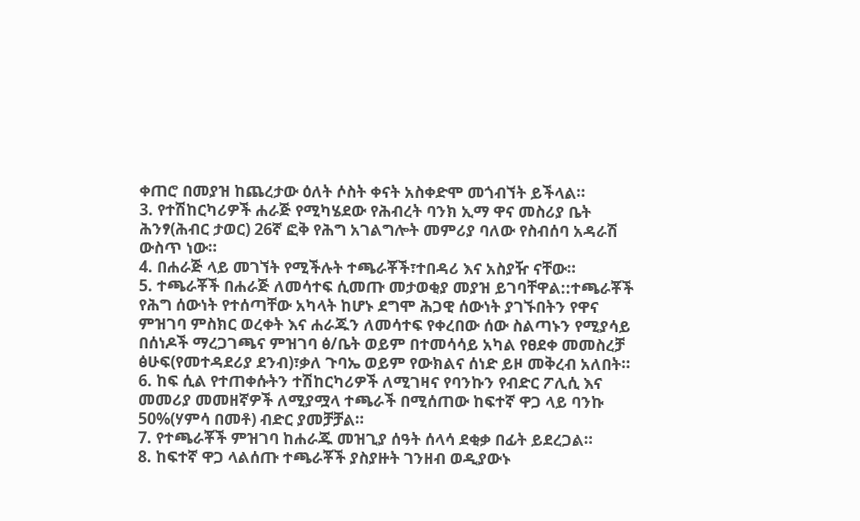ቀጠሮ በመያዝ ከጨረታው ዕለት ሶስት ቀናት አስቀድሞ መጎብኘት ይችላል።
3. የተሽከርካሪዎች ሐራጅ የሚካሄደው የሕብረት ባንክ ኢማ ዋና መስሪያ ቤት ሕንፃ(ሕብር ታወር) 26ኛ ፎቅ የሕግ አገልግሎት መምሪያ ባለው የስብሰባ አዳራሽ ውስጥ ነው።
4. በሐራጅ ላይ መገኘት የሚችሉት ተጫራቾች፣ተበዳሪ እና አስያዥ ናቸው።
5. ተጫራቾች በሐራጅ ለመሳተፍ ሲመጡ መታወቂያ መያዝ ይገባቸዋል::ተጫራቾች የሕግ ሰውነት የተሰጣቸው አካላት ከሆኑ ደግሞ ሕጋዊ ሰውነት ያገኙበትን የዋና ምዝገባ ምስክር ወረቀት እና ሐራጁን ለመሳተፍ የቀረበው ሰው ስልጣኑን የሚያሳይ በሰነዶች ማረጋገጫና ምዝገባ ፅ/ቤት ወይም በተመሳሳይ አካል የፀደቀ መመስረቻ ፅሁፍ(የመተዳደሪያ ደንብ)፣ቃለ ጉባኤ ወይም የውክልና ሰነድ ይዞ መቅረብ አለበት።
6. ከፍ ሲል የተጠቀሱትን ተሽከርካሪዎች ለሚገዛና የባንኩን የብድር ፖሊሲ እና መመሪያ መመዘኛዎች ለሚያሟላ ተጫራች በሚሰጠው ከፍተኛ ዋጋ ላይ ባንኩ 50%(ሃምሳ በመቶ) ብድር ያመቻቻል።
7. የተጫራቾች ምዝገባ ከሐራጁ መዝጊያ ሰዓት ሰላሳ ደቂቃ በፊት ይደረጋል።
8. ከፍተኛ ዋጋ ላልሰጡ ተጫራቾች ያስያዙት ገንዘብ ወዲያውኑ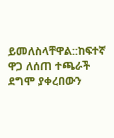ይመለስላቸዋል::ከፍተኛ ዋጋ ለሰጠ ተጫራች ደግሞ ያቀረበውን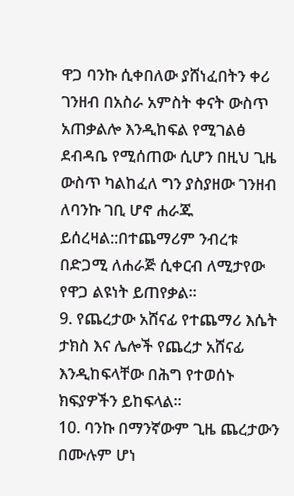ዋጋ ባንኩ ሲቀበለው ያሸነፈበትን ቀሪ ገንዘብ በአስራ አምስት ቀናት ውስጥ አጠቃልሎ እንዲከፍል የሚገልፅ ደብዳቤ የሚሰጠው ሲሆን በዚህ ጊዜ ውስጥ ካልከፈለ ግን ያስያዘው ገንዘብ ለባንኩ ገቢ ሆኖ ሐራጁ ይሰረዛል::በተጨማሪም ንብረቱ በድጋሚ ለሐራጅ ሲቀርብ ለሚታየው የዋጋ ልዩነት ይጠየቃል።
9. የጨረታው አሸናፊ የተጨማሪ እሴት ታክስ እና ሌሎች የጨረታ አሸናፊ እንዲከፍላቸው በሕግ የተወሰኑ ክፍያዎችን ይከፍላል።
10. ባንኩ በማንኛውም ጊዜ ጨረታውን በሙሉም ሆነ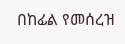በከፊል የመሰረዝ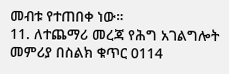መብቱ የተጠበቀ ነው።
11. ለተጨማሪ መረጃ የሕግ አገልግሎት መምሪያ በስልክ ቁጥር 0114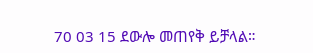70 03 15 ደውሎ መጠየቅ ይቻላል።